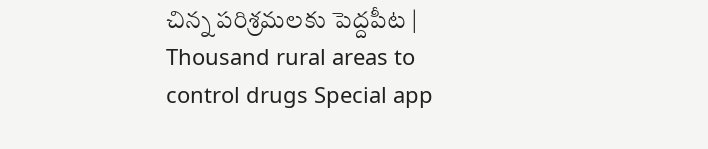చిన్న పరిశ్రమలకు పెద్దపీట | Thousand rural areas to control drugs Special app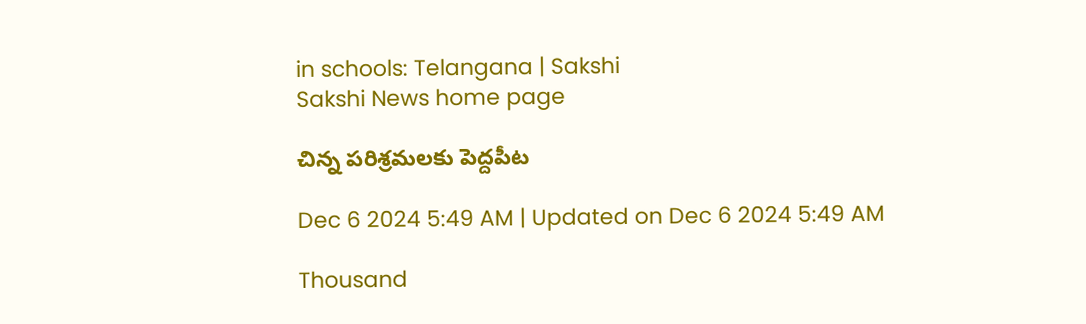in schools: Telangana | Sakshi
Sakshi News home page

చిన్న పరిశ్రమలకు పెద్దపీట

Dec 6 2024 5:49 AM | Updated on Dec 6 2024 5:49 AM

Thousand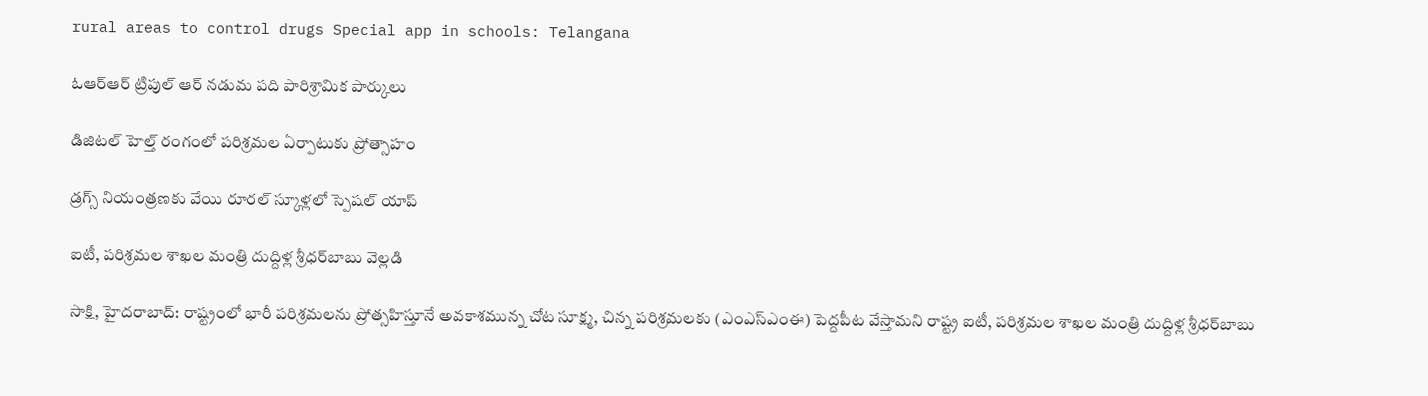rural areas to control drugs Special app in schools: Telangana

ఓఆర్‌ఆర్‌ ట్రిపుల్‌ ఆర్‌ నడుమ పది పారిశ్రామిక పార్కులు

డిజిటల్‌ హెల్త్‌ రంగంలో పరిశ్రమల ఏర్పాటుకు ప్రోత్సాహం

డ్రగ్స్‌ నియంత్రణకు వేయి రూరల్‌ స్కూళ్లలో స్పెషల్‌ యాప్‌

ఐటీ, పరిశ్రమల శాఖల మంత్రి దుద్దిళ్ల శ్రీధర్‌బాబు వెల్లడి

సాక్షి, హైదరాబాద్‌: రాష్ట్రంలో భారీ పరిశ్రమలను ప్రోత్సహిస్తూనే అవకాశమున్న చోట సూక్ష్మ, చిన్న పరిశ్రమలకు (ఎంఎస్‌ఎంఈ) పెద్దపీట వేస్తామని రాష్ట్ర ఐటీ, పరిశ్రమల శాఖల మంత్రి దుద్దిళ్ల శ్రీధర్‌బాబు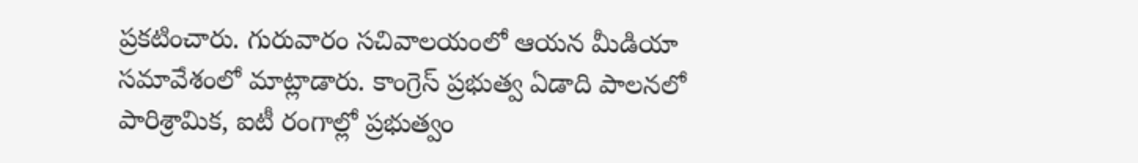ప్రకటించారు. గురువారం సచివాలయంలో ఆయన మీడియా సమావేశంలో మాట్లాడారు. కాంగ్రెస్‌ ప్రభుత్వ ఏడాది పాలనలో పారిశ్రామిక, ఐటీ రంగాల్లో ప్రభుత్వం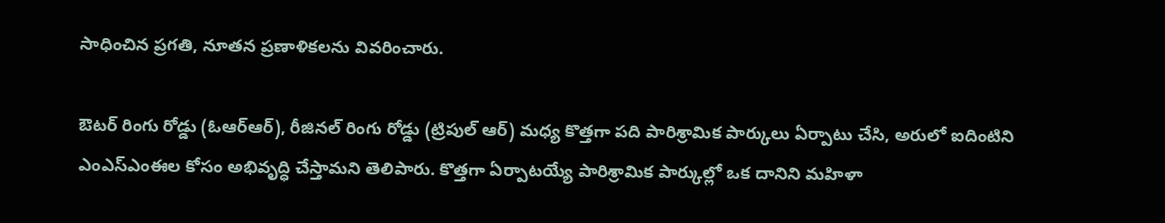సాధించిన ప్రగతి, నూతన ప్రణాళికలను వివరించారు.

ఔటర్‌ రింగు రోడ్డు (ఓఆర్‌ఆర్‌), రీజినల్‌ రింగు రోడ్డు (ట్రిపుల్‌ ఆర్‌) మధ్య కొత్తగా పది పారిశ్రామిక పార్కులు ఏర్పాటు చేసి, అరులో ఐదింటిని ఎంఎస్‌ఎంఈల కోసం అభివృద్ధి చేస్తామని తెలిపారు. కొత్తగా ఏర్పాటయ్యే పారిశ్రామిక పార్కుల్లో ఒక దానిని మహిళా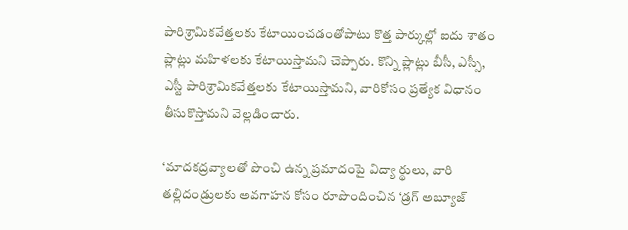పారిశ్రామికవేత్తలకు కేటాయించడంతోపాటు కొత్త పార్కుల్లో ఐదు శాతం ప్లాట్లు మహిళలకు కేటాయిస్తామని చెప్పారు. కొన్ని ప్లాట్లు బీసీ, ఎస్సీ, ఎస్టీ పారిశ్రామికవేత్తలకు కేటాయిస్తామని, వారికోసం ప్రత్యేక విధానం తీసుకొస్తామని వెల్లడించారు.

‘మాదకద్రవ్యాలతో పొంచి ఉన్న ప్రమాదంపై విద్యా ర్థులు, వారి తల్లిదండ్రులకు అవగాహన కోసం రూపొందించిన ‘డ్రగ్‌ అబ్యూజ్‌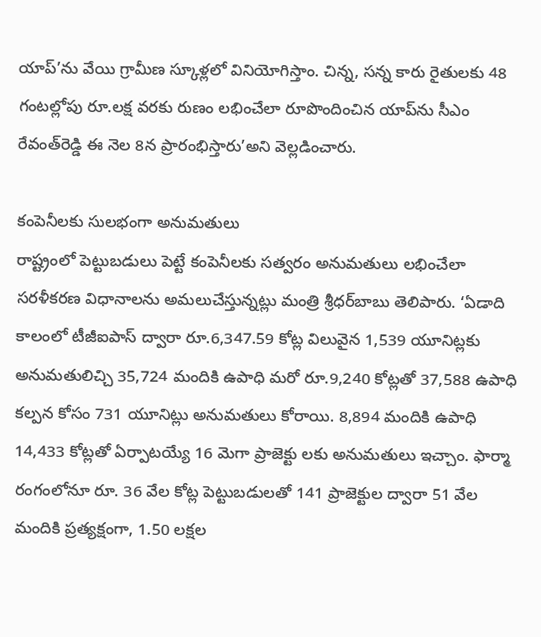యాప్‌’ను వేయి గ్రామీణ స్కూళ్లలో వినియోగిస్తాం. చిన్న, సన్న కారు రైతులకు 48 గంటల్లోపు రూ.లక్ష వరకు రుణం లభించేలా రూపొందించిన యాప్‌ను సీఎం రేవంత్‌రెడ్డి ఈ నెల 8న ప్రారంభిస్తారు’అని వెల్లడించారు.

కంపెనీలకు సులభంగా అనుమతులు
రాష్ట్రంలో పెట్టుబడులు పెట్టే కంపెనీలకు సత్వరం అనుమతులు లభించేలా సరళీకరణ విధానాలను అమలుచేస్తున్నట్లు మంత్రి శ్రీధర్‌బాబు తెలిపారు. ‘ఏడాది కాలంలో టీజీఐపాస్‌ ద్వారా రూ.6,347.59 కోట్ల విలువైన 1,539 యూనిట్లకు అనుమతులిచ్చి 35,724 మందికి ఉపాధి మరో రూ.9,240 కోట్లతో 37,588 ఉపాధి కల్పన కోసం 731 యూనిట్లు అనుమతులు కోరాయి. 8,894 మందికి ఉపాధి 14,433 కోట్లతో ఏర్పాటయ్యే 16 మెగా ప్రాజెక్టు లకు అనుమతులు ఇచ్చాం. ఫార్మా రంగంలోనూ రూ. 36 వేల కోట్ల పెట్టుబడులతో 141 ప్రాజెక్టుల ద్వారా 51 వేల మందికి ప్రత్యక్షంగా, 1.50 లక్షల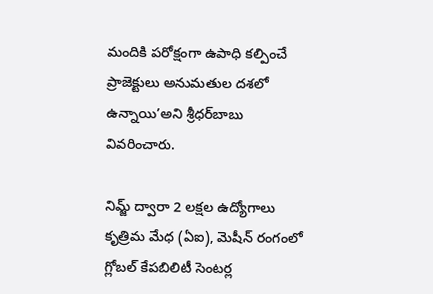మందికి పరోక్షంగా ఉపాధి కల్పించే ప్రాజెక్టులు అనుమతుల దశలో ఉన్నాయి’అని శ్రీధర్‌బాబు వివరించారు.

నిమ్జ్‌ ద్వారా 2 లక్షల ఉద్యోగాలు
కృత్రిమ మేధ (ఏఐ), మెషీన్‌ రంగంలో గ్లోబల్‌ కేపబిలిటీ సెంటర్ల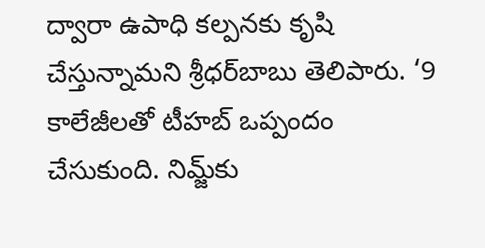ద్వారా ఉపాధి కల్పనకు కృషి చేస్తున్నామని శ్రీధర్‌బాబు తెలిపారు. ‘9 కాలేజీలతో టీహబ్‌ ఒప్పందం చేసుకుంది. నిమ్జ్‌కు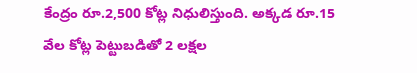కేంద్రం రూ.2,500 కోట్ల నిధులిస్తుంది. అక్కడ రూ.15 వేల కోట్ల పెట్టుబడితో 2 లక్షల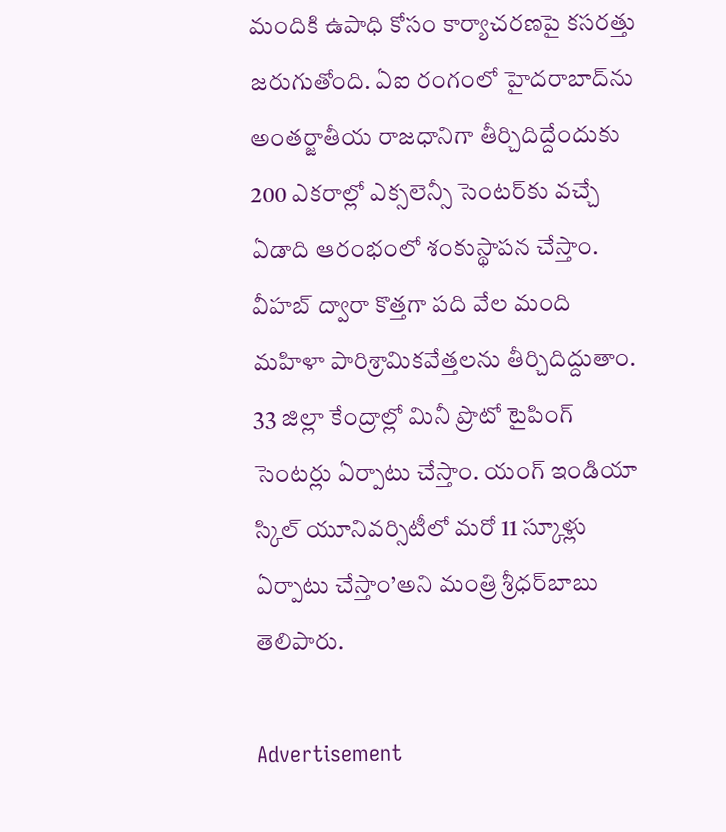మందికి ఉపాధి కోసం కార్యాచరణపై కసరత్తు జరుగుతోంది. ఏఐ రంగంలో హైదరాబాద్‌ను అంతర్జాతీయ రాజధానిగా తీర్చిదిద్దేందుకు 200 ఎకరాల్లో ఎక్సలెన్సీ సెంటర్‌కు వచ్చే ఏడాది ఆరంభంలో శంకుస్థాపన చేస్తాం. వీహబ్‌ ద్వారా కొత్తగా పది వేల మంది మహిళా పారిశ్రామికవేత్తలను తీర్చిదిద్దుతాం. 33 జిల్లా కేంద్రాల్లో మినీ ప్రొటో టైపింగ్‌ సెంటర్లు ఏర్పాటు చేస్తాం. యంగ్‌ ఇండియా స్కిల్‌ యూనివర్సిటీలో మరో 11 స్కూళ్లు ఏర్పాటు చేస్తాం’అని మంత్రి శ్రీధర్‌బాబు తెలిపారు.

Advertisement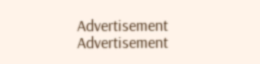Advertisement
Advertisement